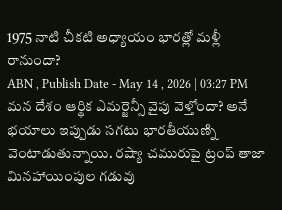1975 నాటి చీకటి అధ్యాయం భారత్లో మళ్లీ రానుందా?
ABN , Publish Date - May 14 , 2026 | 03:27 PM
మన దేశం ఆర్థిక ఎమర్జెన్సీ వైపు వెళ్తోందా? అనే భయాలు ఇప్పుడు సగటు భారతీయుణ్ని వెంటాడుతున్నాయి. రష్యా చమురుపై ట్రంప్ తాజా మినహాయింపుల గడువు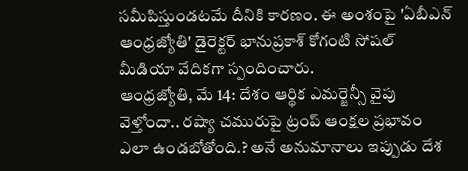సమీపిస్తుండటమే దీనికి కారణం. ఈ అంశంపై 'ఏబీఎన్ ఆంధ్రజ్యోతి' డైరెక్టర్ భానుప్రకాశ్ కోగంటి సోషల్ మీడియా వేదికగా స్పందించారు.
ఆంధ్రజ్యోతి, మే 14: దేశం ఆర్థిక ఎమర్జెన్సీ వైపు వెళ్తోందా.. రష్యా చమురుపై ట్రంప్ ఆంక్షల ప్రభావం ఎలా ఉండబోతోంది.? అనే అనుమానాలు ఇప్పుడు దేశ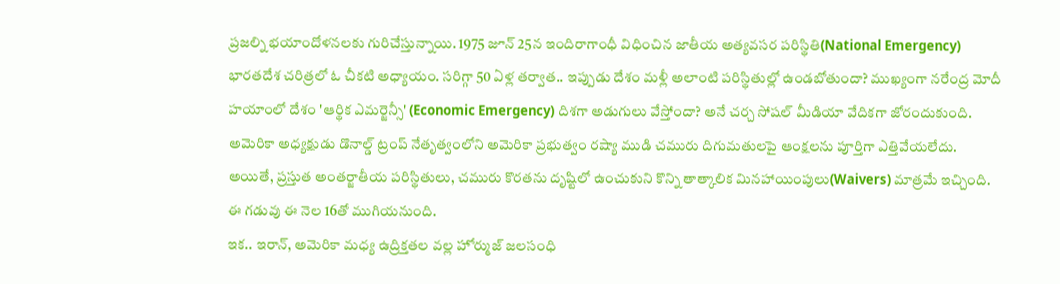ప్రజల్ని భయాందోళనలకు గురిచేస్తున్నాయి. 1975 జూన్ 25న ఇందిరాగాంధీ విధించిన జాతీయ అత్యవసర పరిస్థితి(National Emergency) భారతదేశ చరిత్రలో ఓ చీకటి అధ్యాయం. సరిగ్గా 50 ఏళ్ల తర్వాత.. ఇప్పుడు దేశం మళ్లీ అలాంటి పరిస్థితుల్లో ఉండబోతుందా? ముఖ్యంగా నరేంద్ర మోదీ హయాంలో దేశం 'ఆర్థిక ఎమర్జెన్సీ' (Economic Emergency) దిశగా అడుగులు వేస్తోందా? అనే చర్చ సోషల్ మీడియా వేదికగా జోరందుకుంది.
అమెరికా అధ్యక్షుడు డొనాల్డ్ ట్రంప్ నేతృత్వంలోని అమెరికా ప్రభుత్వం రష్యా ముడి చమురు దిగుమతులపై ఆంక్షలను పూర్తిగా ఎత్తివేయలేదు. అయితే, ప్రస్తుత అంతర్జాతీయ పరిస్థితులు, చమురు కొరతను దృష్టిలో ఉంచుకుని కొన్ని తాత్కాలిక మినహాయింపులు(Waivers) మాత్రమే ఇచ్చింది. ఈ గడువు ఈ నెల 16తో ముగియనుంది.
ఇక.. ఇరాన్, అమెరికా మధ్య ఉద్రిక్తతల వల్ల హోర్ముజ్ జలసంధి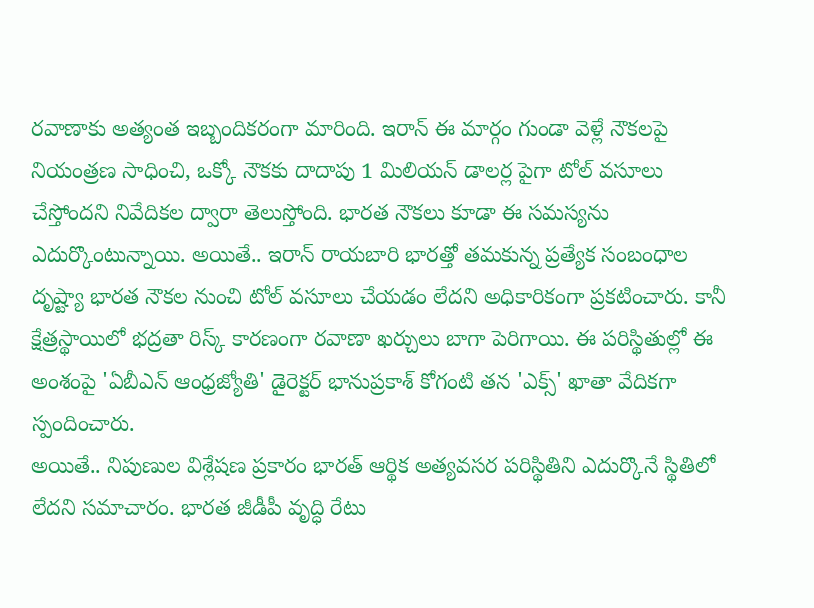రవాణాకు అత్యంత ఇబ్బందికరంగా మారింది. ఇరాన్ ఈ మార్గం గుండా వెళ్లే నౌకలపై నియంత్రణ సాధించి, ఒక్కో నౌకకు దాదాపు 1 మిలియన్ డాలర్ల పైగా టోల్ వసూలు చేస్తోందని నివేదికల ద్వారా తెలుస్తోంది. భారత నౌకలు కూడా ఈ సమస్యను ఎదుర్కొంటున్నాయి. అయితే.. ఇరాన్ రాయబారి భారత్తో తమకున్న ప్రత్యేక సంబంధాల దృష్ట్యా భారత నౌకల నుంచి టోల్ వసూలు చేయడం లేదని అధికారికంగా ప్రకటించారు. కానీ క్షేత్రస్థాయిలో భద్రతా రిస్క్ కారణంగా రవాణా ఖర్చులు బాగా పెరిగాయి. ఈ పరిస్థితుల్లో ఈ అంశంపై 'ఏబీఎన్ ఆంధ్రజ్యోతి' డైరెక్టర్ భానుప్రకాశ్ కోగంటి తన 'ఎక్స్' ఖాతా వేదికగా స్పందించారు.
అయితే.. నిపుణుల విశ్లేషణ ప్రకారం భారత్ ఆర్థిక అత్యవసర పరిస్థితిని ఎదుర్కొనే స్థితిలో లేదని సమాచారం. భారత జీడీపీ వృద్ధి రేటు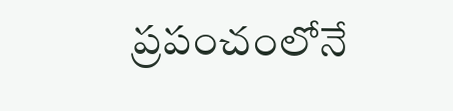ప్రపంచంలోనే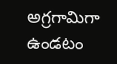అగ్రగామిగా ఉండటం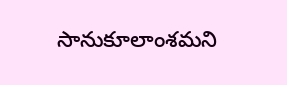సానుకూలాంశమని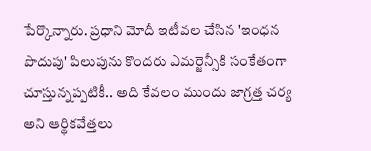పేర్కొన్నారు. ప్రధాని మోదీ ఇటీవల చేసిన 'ఇంధన పొదుపు' పిలుపును కొందరు ఎమర్జెన్సీకి సంకేతంగా చూస్తున్నప్పటికీ.. అది కేవలం ముందు జాగ్రత్త చర్య అని ఆర్థికవేత్తలు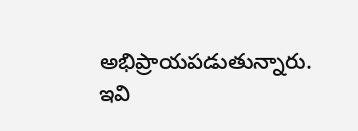అభిప్రాయపడుతున్నారు.
ఇవి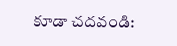కూడా చదవండి: